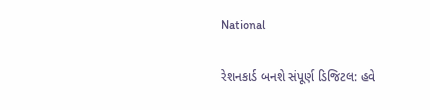National

રેશનકાર્ડ બનશે સંપૂર્ણ ડિજિટલ: હવે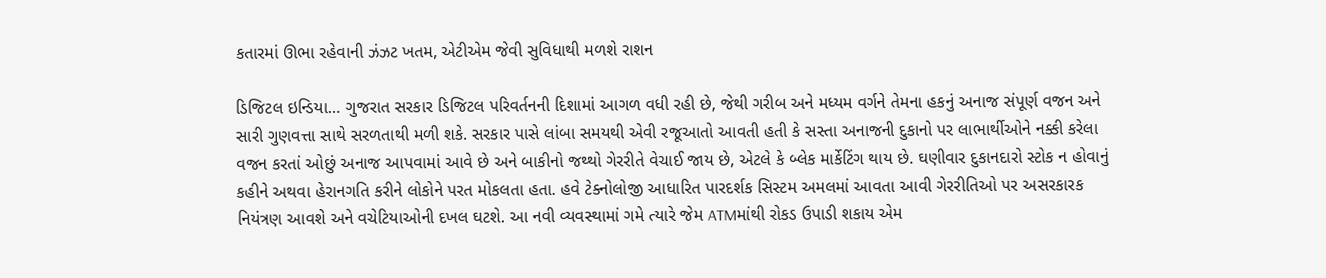કતારમાં ઊભા રહેવાની ઝંઝટ ખતમ, એટીએમ જેવી સુવિધાથી મળશે રાશન

ડિજિટલ ઇન્ડિયા… ગુજરાત સરકાર ડિજિટલ પરિવર્તનની દિશામાં આગળ વધી રહી છે, જેથી ગરીબ અને મધ્યમ વર્ગને તેમના હકનું અનાજ સંપૂર્ણ વજન અને સારી ગુણવત્તા સાથે સરળતાથી મળી શકે. સરકાર પાસે લાંબા સમયથી એવી રજૂઆતો આવતી હતી કે સસ્તા અનાજની દુકાનો પર લાભાર્થીઓને નક્કી કરેલા વજન કરતાં ઓછું અનાજ આપવામાં આવે છે અને બાકીનો જથ્થો ગેરરીતે વેચાઈ જાય છે, એટલે કે બ્લેક માર્કેટિંગ થાય છે. ઘણીવાર દુકાનદારો સ્ટોક ન હોવાનું કહીને અથવા હેરાનગતિ કરીને લોકોને પરત મોકલતા હતા. હવે ટેક્નોલોજી આધારિત પારદર્શક સિસ્ટમ અમલમાં આવતા આવી ગેરરીતિઓ પર અસરકારક નિયંત્રણ આવશે અને વચેટિયાઓની દખલ ઘટશે. આ નવી વ્યવસ્થામાં ગમે ત્યારે જેમ ATMમાંથી રોકડ ઉપાડી શકાય એમ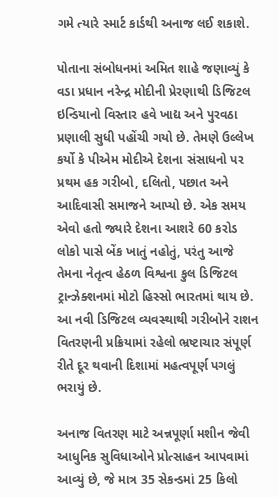ગમે ત્યારે સ્માર્ટ કાર્ડથી અનાજ લઈ શકાશે.

પોતાના સંબોધનમાં અમિત શાહે જણાવ્યું કે વડા પ્રધાન નરેન્દ્ર મોદીની પ્રેરણાથી ડિજિટલ ઇન્ડિયાનો વિસ્તાર હવે ખાદ્ય અને પુરવઠા પ્રણાલી સુધી પહોંચી ગયો છે. તેમણે ઉલ્લેખ કર્યો કે પીએમ મોદીએ દેશના સંસાધનો પર પ્રથમ હક ગરીબો, દલિતો, પછાત અને આદિવાસી સમાજને આપ્યો છે. એક સમય એવો હતો જ્યારે દેશના આશરે 60 કરોડ લોકો પાસે બેંક ખાતું નહોતું, પરંતુ આજે તેમના નેતૃત્વ હેઠળ વિશ્વના કુલ ડિજિટલ ટ્રાન્ઝેક્શનમાં મોટો હિસ્સો ભારતમાં થાય છે. આ નવી ડિજિટલ વ્યવસ્થાથી ગરીબોને રાશન વિતરણની પ્રક્રિયામાં રહેલો ભ્રષ્ટાચાર સંપૂર્ણ રીતે દૂર થવાની દિશામાં મહત્વપૂર્ણ પગલું ભરાયું છે.

અનાજ વિતરણ માટે અન્નપૂર્ણા મશીન જેવી આધુનિક સુવિધાઓને પ્રોત્સાહન આપવામાં આવ્યું છે, જે માત્ર 35 સેકન્ડમાં 25 કિલો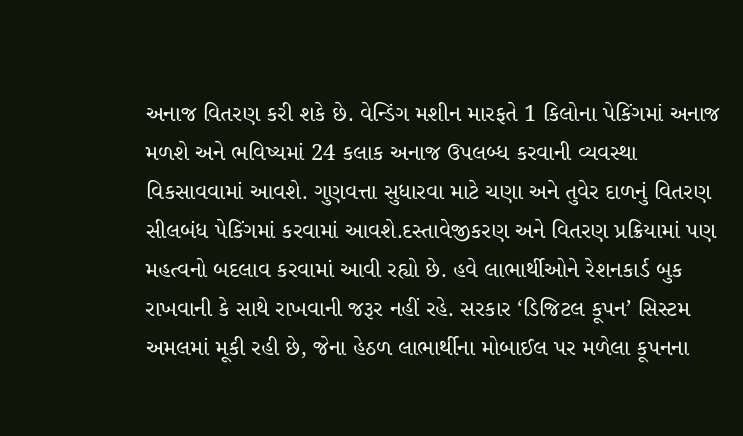અનાજ વિતરણ કરી શકે છે. વેન્ડિંગ મશીન મારફતે 1 કિલોના પેકિંગમાં અનાજ મળશે અને ભવિષ્યમાં 24 કલાક અનાજ ઉપલબ્ધ કરવાની વ્યવસ્થા વિકસાવવામાં આવશે. ગુણવત્તા સુધારવા માટે ચણા અને તુવેર દાળનું વિતરણ સીલબંધ પેકિંગમાં કરવામાં આવશે.દસ્તાવેજીકરણ અને વિતરણ પ્રક્રિયામાં પણ મહત્વનો બદલાવ કરવામાં આવી રહ્યો છે. હવે લાભાર્થીઓને રેશનકાર્ડ બુક રાખવાની કે સાથે રાખવાની જરૂર નહીં રહે. સરકાર ‘ડિજિટલ કૂપન’ સિસ્ટમ અમલમાં મૂકી રહી છે, જેના હેઠળ લાભાર્થીના મોબાઈલ પર મળેલા કૂપનના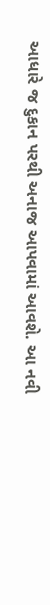આધારે જ દુકાન પરથી અનાજ આપવામાં આવશે. આ નવી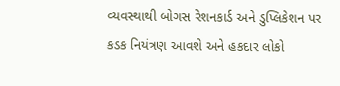વ્યવસ્થાથી બોગસ રેશનકાર્ડ અને ડુપ્લિકેશન પર કડક નિયંત્રણ આવશે અને હકદાર લોકો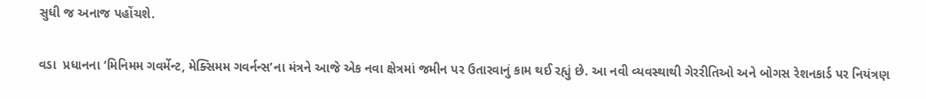સુધી જ અનાજ પહોંચશે.

વડા  પ્રધાનના ‘મિનિમમ ગવર્મેન્ટ, મેક્સિમમ ગવર્નન્સ’ના મંત્રને આજે એક નવા ક્ષેત્રમાં જમીન પર ઉતારવાનું કામ થઈ રહ્યું છે. આ નવી વ્યવસ્થાથી ગેરરીતિઓ અને બોગસ રેશનકાર્ડ પર નિયંત્રણ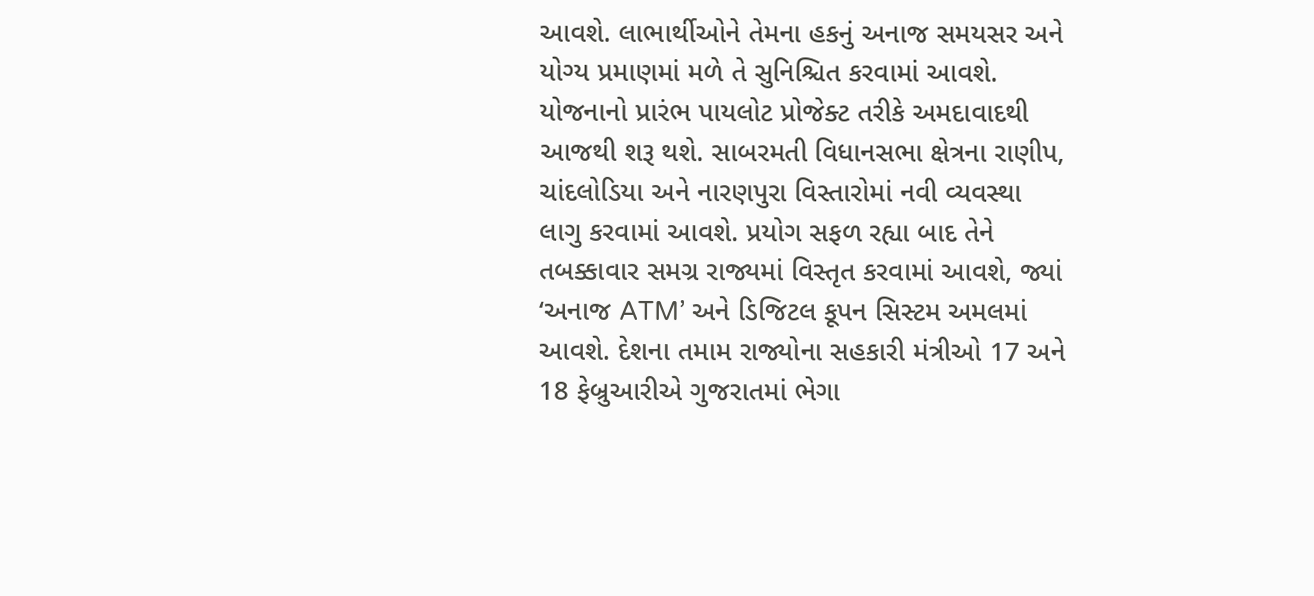આવશે. લાભાર્થીઓને તેમના હકનું અનાજ સમયસર અને યોગ્ય પ્રમાણમાં મળે તે સુનિશ્ચિત કરવામાં આવશે. યોજનાનો પ્રારંભ પાયલોટ પ્રોજેક્ટ તરીકે અમદાવાદથી આજથી શરૂ થશે. સાબરમતી વિધાનસભા ક્ષેત્રના રાણીપ, ચાંદલોડિયા અને નારણપુરા વિસ્તારોમાં નવી વ્યવસ્થા લાગુ કરવામાં આવશે. પ્રયોગ સફળ રહ્યા બાદ તેને તબક્કાવાર સમગ્ર રાજ્યમાં વિસ્તૃત કરવામાં આવશે, જ્યાં ‘અનાજ ATM’ અને ડિજિટલ કૂપન સિસ્ટમ અમલમાં આવશે. દેશના તમામ રાજ્યોના સહકારી મંત્રીઓ 17 અને 18 ફેબ્રુઆરીએ ગુજરાતમાં ભેગા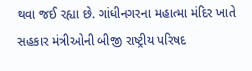થવા જઈ રહ્યા છે. ગાંધીનગરના મહાત્મા મંદિર ખાતે સહકાર મંત્રીઓની બીજી રાષ્ટ્રીય પરિષદ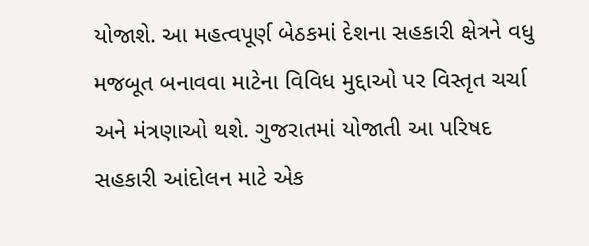યોજાશે. આ મહત્વપૂર્ણ બેઠકમાં દેશના સહકારી ક્ષેત્રને વધુ મજબૂત બનાવવા માટેના વિવિધ મુદ્દાઓ પર વિસ્તૃત ચર્ચા અને મંત્રણાઓ થશે. ગુજરાતમાં યોજાતી આ પરિષદ સહકારી આંદોલન માટે એક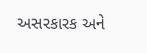અસરકારક અને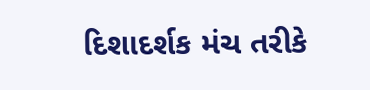દિશાદર્શક મંચ તરીકે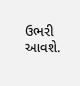ઉભરી આવશે.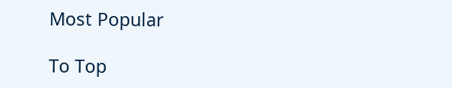Most Popular

To Top